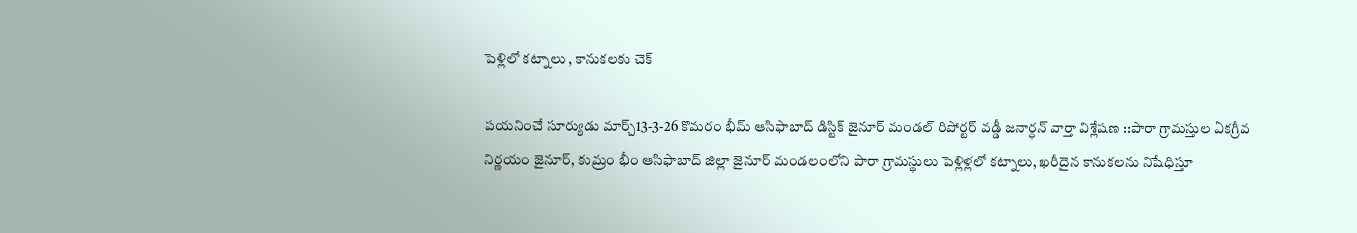పెళ్లిలో కట్నాలు , కానుకలకు చెక్

పయనించే సూర్యుడు మార్చ్13-3-26 కొమరం భీమ్ ఆసిఫాబాద్ డిస్టిక్ జైనూర్ మండల్ రిపోర్టర్ వడ్డీ జనార్ధన్ వార్తా విశ్లేషణ ::పారా గ్రామస్తుల ఏకగ్రీవ నిర్ణయం జైనూర్, కుమ్రం భీం ఆసిఫాబాద్ జిల్లా జైనూర్ మండలంలోని పారా గ్రామస్థులు పెళ్లిళ్లలో కట్నాలు, ఖరీదైన కానుకలను నిషేధిస్తూ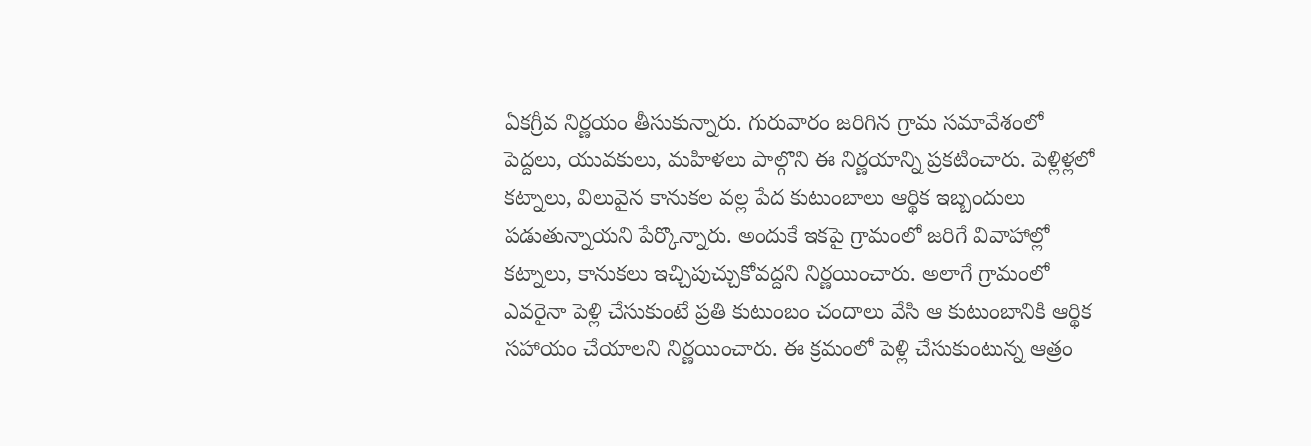ఏకగ్రీవ నిర్ణయం తీసుకున్నారు. గురువారం జరిగిన గ్రామ సమావేశంలో పెద్దలు, యువకులు, మహిళలు పాల్గొని ఈ నిర్ణయాన్ని ప్రకటించారు. పెళ్లిళ్లలో కట్నాలు, విలువైన కానుకల వల్ల పేద కుటుంబాలు ఆర్థిక ఇబ్బందులు పడుతున్నాయని పేర్కొన్నారు. అందుకే ఇకపై గ్రామంలో జరిగే వివాహాల్లో కట్నాలు, కానుకలు ఇచ్చిపుచ్చుకోవద్దని నిర్ణయించారు. అలాగే గ్రామంలో ఎవరైనా పెళ్లి చేసుకుంటే ప్రతి కుటుంబం చందాలు వేసి ఆ కుటుంబానికి ఆర్థిక సహాయం చేయాలని నిర్ణయించారు. ఈ క్రమంలో పెళ్లి చేసుకుంటున్న ఆత్రం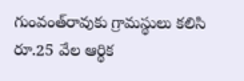గుంవంత్‌రావుకు గ్రామస్థులు కలిసి రూ.25 వేల ఆర్థిక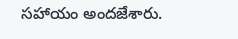సహాయం అందజేశారు.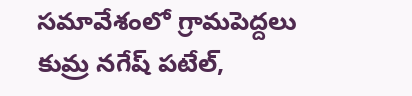సమావేశంలో గ్రామపెద్దలు కుమ్ర నగేష్ పటేల్,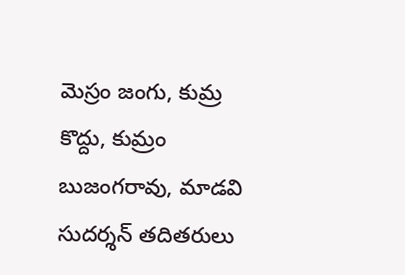మెస్రం జంగు, కుమ్ర కొద్దు, కుమ్రం బుజంగరావు, మాడవి సుదర్శన్ తదితరులు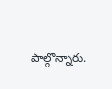పాల్గొన్నారు.